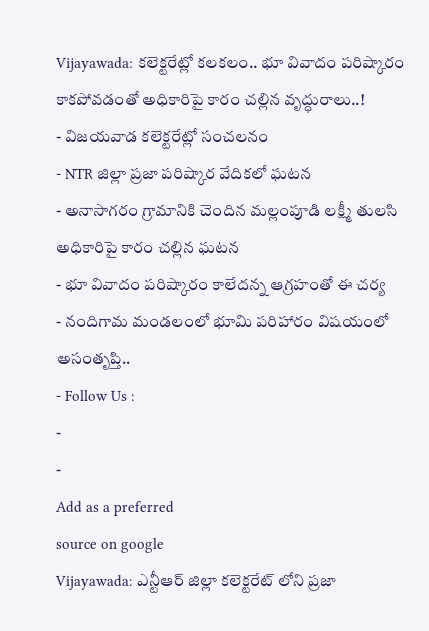Vijayawada: కలెక్టరేట్లో కలకలం.. భూ వివాదం పరిష్కారం కాకపోవడంతో అధికారిపై కారం చల్లిన వృద్ధురాలు..!
- విజయవాడ కలెక్టరేట్లో సంచలనం
- NTR జిల్లా ప్రజా పరిష్కార వేదికలో ఘటన
- అనాసాగరం గ్రామానికి చెందిన మల్లంపూడి లక్ష్మీ తులసి అధికారిపై కారం చల్లిన ఘటన
- భూ వివాదం పరిష్కారం కాలేదన్న ఆగ్రహంతో ఈ చర్య
- నందిగామ మండలంలో భూమి పరిహారం విషయంలో అసంతృప్తి..
- Follow Us :
-
-
Add as a preferred
source on google
Vijayawada: ఎన్టీఆర్ జిల్లా కలెక్టరేట్ లోని ప్రజా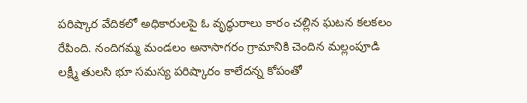పరిష్కార వేదికలో అధికారులపై ఓ వృద్ధురాలు కారం చల్లిన ఘటన కలకలం రేపింది. నందిగమ్మ మండలం అనాసాగరం గ్రామానికి చెందిన మల్లంపూడి లక్ష్మీ తులసి భూ సమస్య పరిష్కారం కాలేదన్న కోపంతో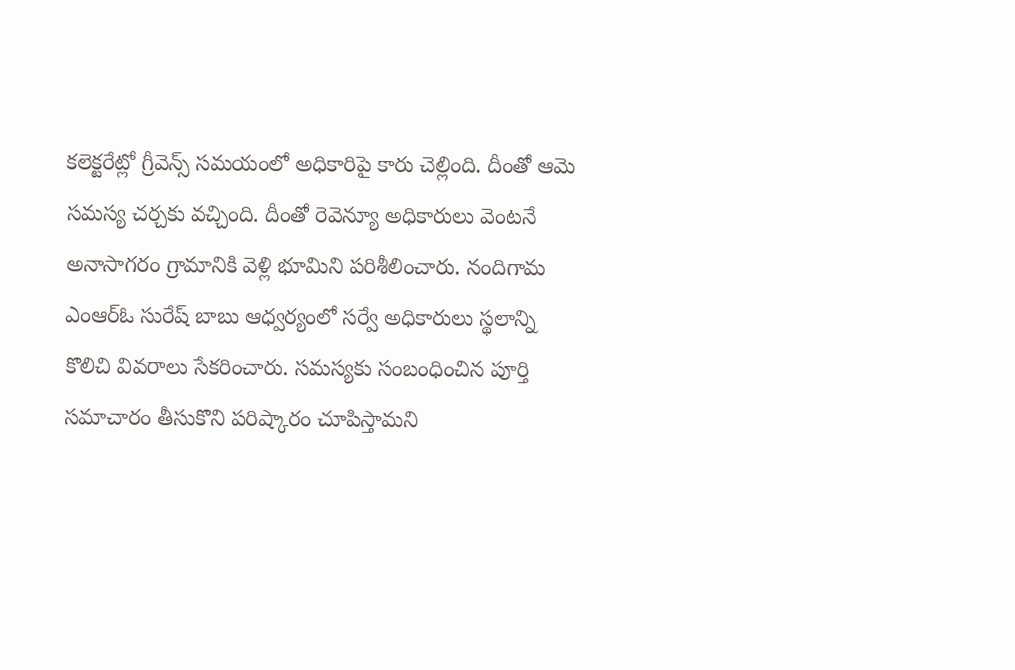కలెక్టరేట్లో గ్రీవెన్స్ సమయంలో అధికారిపై కారు చెల్లింది. దీంతో ఆమె సమస్య చర్చకు వచ్చింది. దీంతో రెవెన్యూ అధికారులు వెంటనే అనాసాగరం గ్రామానికి వెళ్లి భూమిని పరిశీలించారు. నందిగామ ఎంఆర్ఓ సురేష్ బాబు ఆధ్వర్యంలో సర్వే అధికారులు స్థలాన్ని కొలిచి వివరాలు సేకరించారు. సమస్యకు సంబంధించిన పూర్తి సమాచారం తీసుకొని పరిష్కారం చూపిస్తామని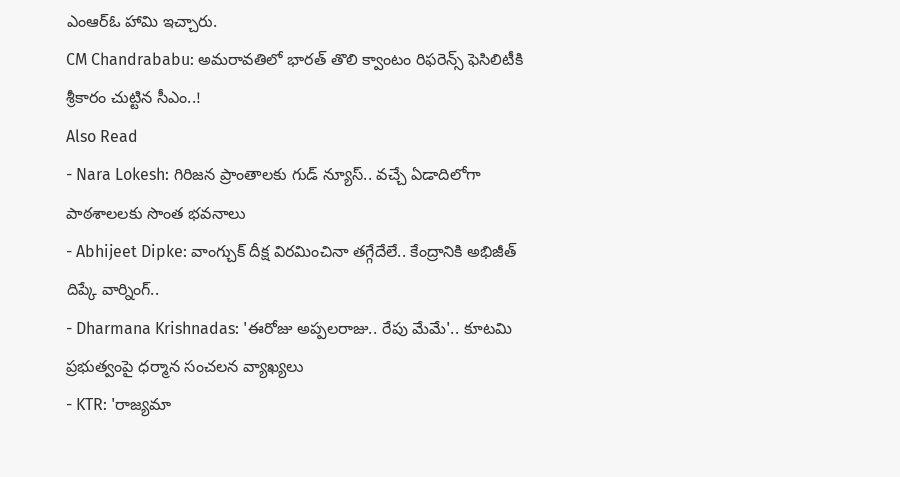ఎంఆర్ఓ హామి ఇచ్చారు.
CM Chandrababu: అమరావతిలో భారత్ తొలి క్వాంటం రిఫరెన్స్ ఫెసిలిటీకి శ్రీకారం చుట్టిన సీఎం..!
Also Read
- Nara Lokesh: గిరిజన ప్రాంతాలకు గుడ్ న్యూస్.. వచ్చే ఏడాదిలోగా పాఠశాలలకు సొంత భవనాలు
- Abhijeet Dipke: వాంగ్చుక్ దీక్ష విరమించినా తగ్గేదేలే.. కేంద్రానికి అభిజీత్ దిప్కే వార్నింగ్..
- Dharmana Krishnadas: 'ఈరోజు అప్పలరాజు.. రేపు మేమే'.. కూటమి ప్రభుత్వంపై ధర్మాన సంచలన వ్యాఖ్యలు
- KTR: 'రాజ్యమా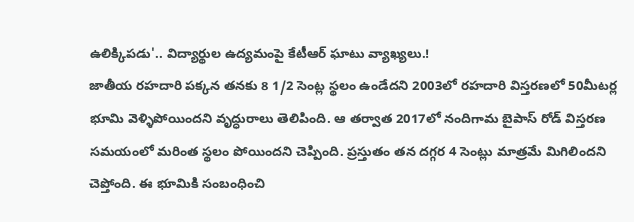ఉలిక్కిపడు'.. విద్యార్థుల ఉద్యమంపై కేటీఆర్ ఘాటు వ్యాఖ్యలు.!
జాతీయ రహదారి పక్కన తనకు 8 1/2 సెంట్ల స్థలం ఉండేదని 2003లో రహదారి విస్తరణలో 50మీటర్ల భూమి వెళ్ళిపోయిందని వృద్ధురాలు తెలిపింది. ఆ తర్వాత 2017లో నందిగామ బైపాస్ రోడ్ విస్తరణ సమయంలో మరింత స్థలం పోయిందని చెప్పింది. ప్రస్తుతం తన దగ్గర 4 సెంట్లు మాత్రమే మిగిలిందని చెప్తోంది. ఈ భూమికి సంబంధించి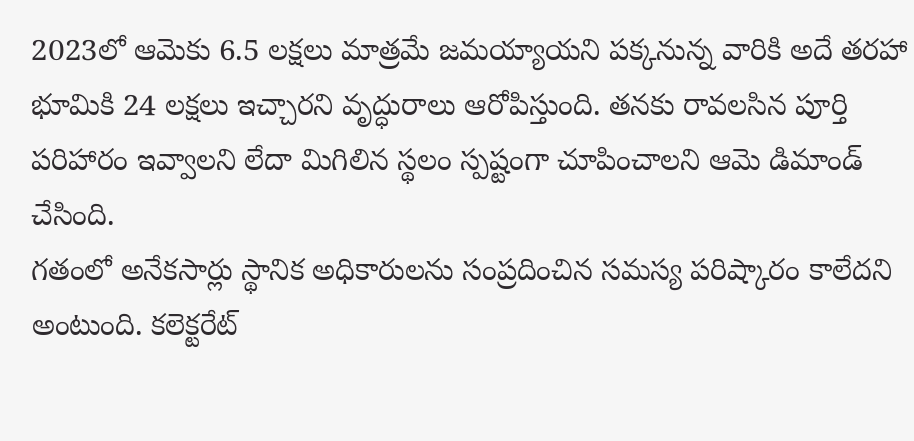2023లో ఆమెకు 6.5 లక్షలు మాత్రమే జమయ్యాయని పక్కనున్న వారికి అదే తరహా భూమికి 24 లక్షలు ఇచ్చారని వృద్ధురాలు ఆరోపిస్తుంది. తనకు రావలసిన పూర్తి పరిహారం ఇవ్వాలని లేదా మిగిలిన స్థలం స్పష్టంగా చూపించాలని ఆమె డిమాండ్ చేసింది.
గతంలో అనేకసార్లు స్థానిక అధికారులను సంప్రదించిన సమస్య పరిష్కారం కాలేదని అంటుంది. కలెక్టరేట్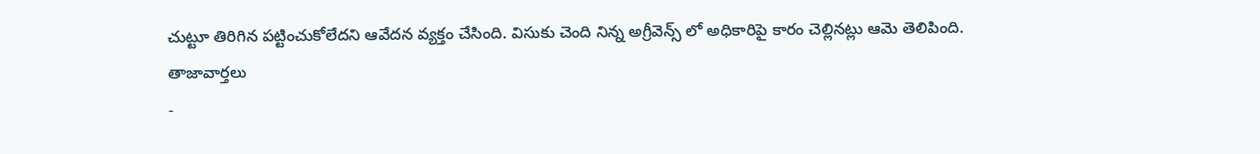చుట్టూ తిరిగిన పట్టించుకోలేదని ఆవేదన వ్యక్తం చేసింది. విసుకు చెంది నిన్న అగ్రీవెన్స్ లో అధికారిపై కారం చెల్లినట్లు ఆమె తెలిపింది.
తాజావార్తలు
-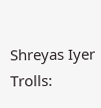Shreyas Iyer Trolls: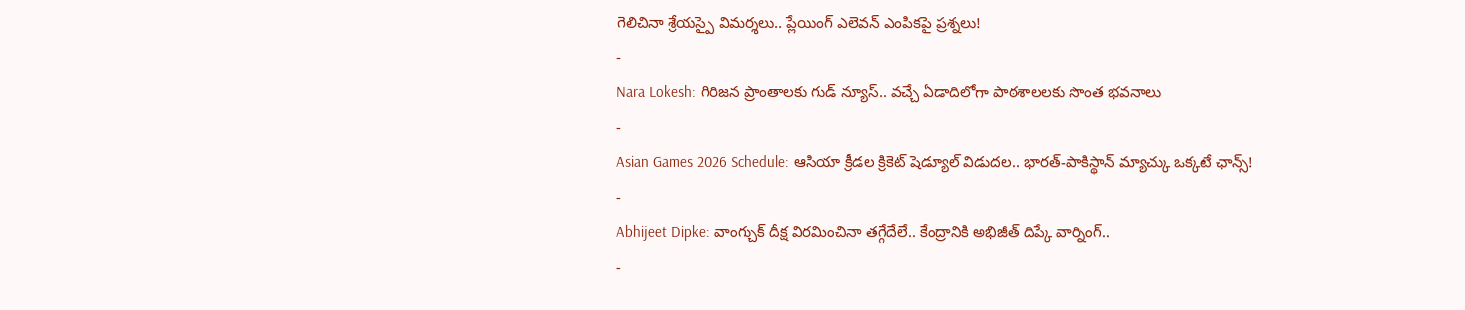గెలిచినా శ్రేయస్పై విమర్శలు.. ప్లేయింగ్ ఎలెవన్ ఎంపికపై ప్రశ్నలు!
-
Nara Lokesh: గిరిజన ప్రాంతాలకు గుడ్ న్యూస్.. వచ్చే ఏడాదిలోగా పాఠశాలలకు సొంత భవనాలు
-
Asian Games 2026 Schedule: ఆసియా క్రీడల క్రికెట్ షెడ్యూల్ విడుదల.. భారత్-పాకిస్థాన్ మ్యాచ్కు ఒక్కటే ఛాన్స్!
-
Abhijeet Dipke: వాంగ్చుక్ దీక్ష విరమించినా తగ్గేదేలే.. కేంద్రానికి అభిజీత్ దిప్కే వార్నింగ్..
-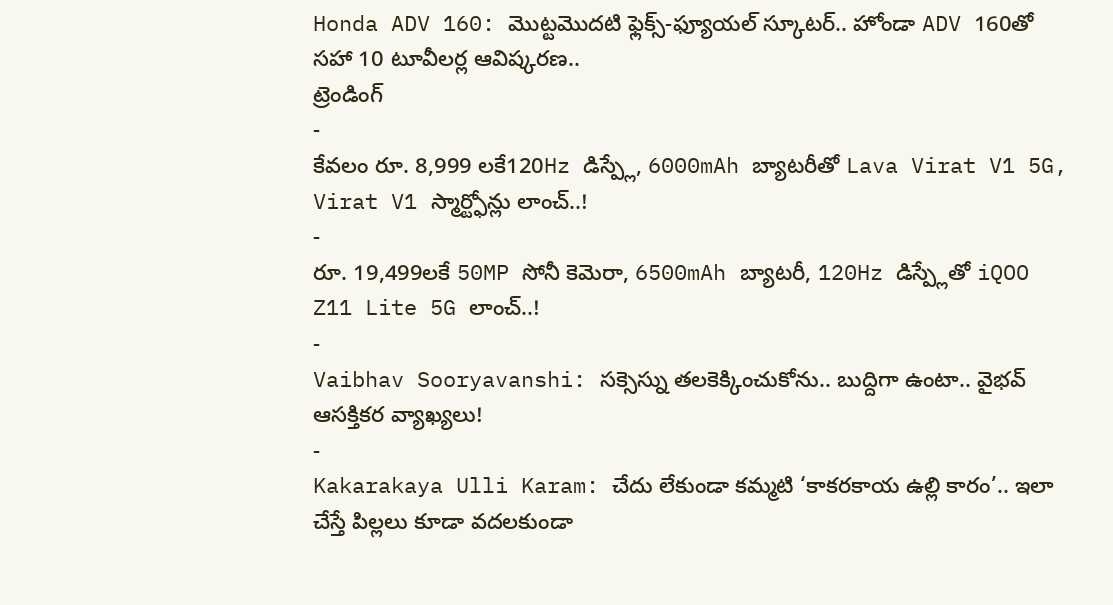Honda ADV 160: మొట్టమొదటి ఫ్లెక్స్-ఫ్యూయల్ స్కూటర్.. హోండా ADV 160తో సహా 10 టూవీలర్ల ఆవిష్కరణ..
ట్రెండింగ్
-
కేవలం రూ. 8,999 లకే120Hz డిస్ప్లే, 6000mAh బ్యాటరీతో Lava Virat V1 5G, Virat V1 స్మార్ట్ఫోన్లు లాంచ్..!
-
రూ. 19,499లకే 50MP సోనీ కెమెరా, 6500mAh బ్యాటరీ, 120Hz డిస్ప్లేతో iQOO Z11 Lite 5G లాంచ్..!
-
Vaibhav Sooryavanshi: సక్సెస్ను తలకెక్కించుకోను.. బుద్దిగా ఉంటా.. వైభవ్ ఆసక్తికర వ్యాఖ్యలు!
-
Kakarakaya Ulli Karam: చేదు లేకుండా కమ్మటి ‘కాకరకాయ ఉల్లి కారం’.. ఇలా చేస్తే పిల్లలు కూడా వదలకుండా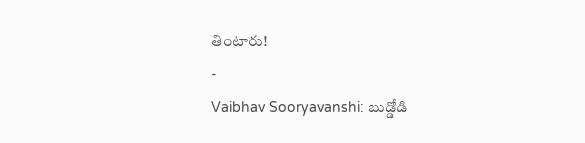తింటారు!
-
Vaibhav Sooryavanshi: బుడ్డోడి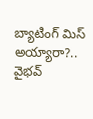బ్యాటింగ్ మిస్ అయ్యారా?.. వైభవ్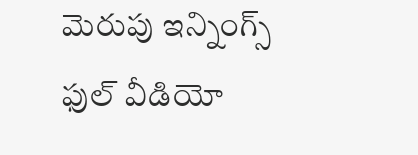మెరుపు ఇన్నింగ్స్ ఫుల్ వీడియో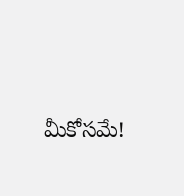మీకోసమే!